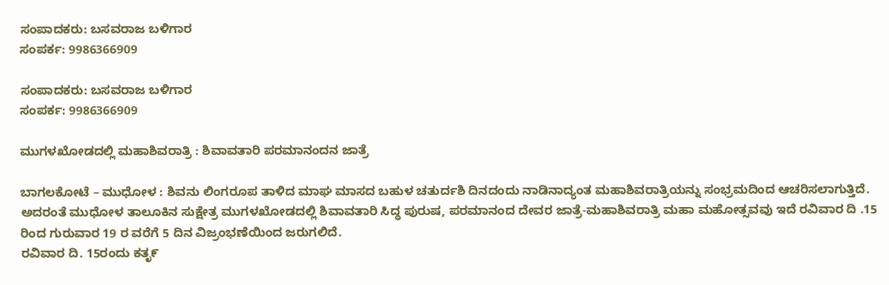ಸಂಪಾದಕರು: ಬಸವರಾಜ ಬಳಿಗಾರ
ಸಂಪರ್ಕ: 9986366909

ಸಂಪಾದಕರು: ಬಸವರಾಜ ಬಳಿಗಾರ
ಸಂಪರ್ಕ: 9986366909

ಮುಗಳಖೋಡದಲ್ಲಿ ಮಹಾಶಿವರಾತ್ರಿ : ಶಿವಾವತಾರಿ ಪರಮಾನಂದನ ಜಾತ್ರೆ

ಬಾಗಲಕೋಟೆ – ಮುಧೋಳ : ಶಿವನು ಲಿಂಗರೂಪ ತಾಳಿದ ಮಾಘ ಮಾಸದ ಬಹುಳ ಚತುರ್ದಶಿ ದಿನದಂದು ನಾಡಿನಾದ್ಯಂತ ಮಹಾಶಿವರಾತ್ರಿಯನ್ನು ಸಂಭ್ರಮದಿಂದ ಆಚರಿಸಲಾಗುತ್ತಿದೆ. ಅದರಂತೆ ಮುಧೋಳ ತಾಲೂಕಿನ ಸುಕ್ಷೇತ್ರ ಮುಗಳಖೋಡದಲ್ಲಿ ಶಿವಾವತಾರಿ ಸಿದ್ಧ ಪುರುಷ, ಪರಮಾನಂದ ದೇವರ ಜಾತ್ರೆ-ಮಹಾಶಿವರಾತ್ರಿ ಮಹಾ ಮಹೋತ್ಸವವು ಇದೆ ರವಿವಾರ ದಿ .15 ರಿಂದ ಗುರುವಾರ 19 ರ ವರೆಗೆ 5 ದಿನ ವಿಜ್ರಂಭಣೆಯಿಂದ ಜರುಗಲಿದೆ.
ರವಿವಾರ ದಿ. 15ರಂದು ಕತೃ೯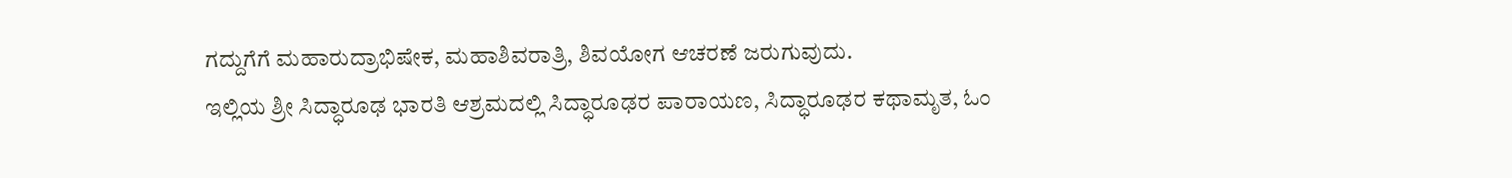ಗದ್ದುಗೆಗೆ ಮಹಾರುದ್ರಾಭಿಷೇಕ, ಮಹಾಶಿವರಾತ್ರಿ, ಶಿವಯೋಗ ಆಚರಣೆ ಜರುಗುವುದು.
ಇಲ್ಲಿಯ ಶ್ರೀ ಸಿದ್ಧಾರೂಢ ಭಾರತಿ ಆಶ್ರಮದಲ್ಲಿ ಸಿದ್ಧಾರೂಢರ ಪಾರಾಯಣ, ಸಿದ್ಧಾರೂಢರ ಕಥಾಮೃತ, ಓಂ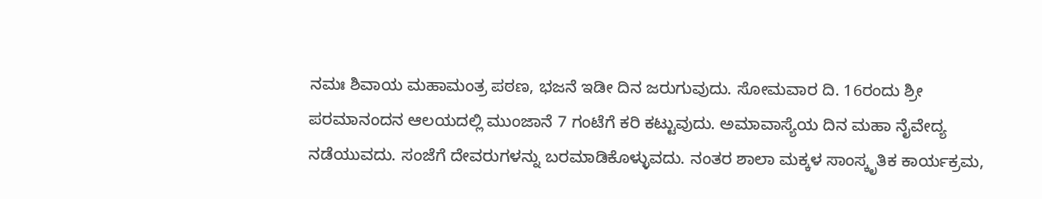ನಮಃ ಶಿವಾಯ ಮಹಾಮಂತ್ರ ಪಠಣ, ಭಜನೆ ಇಡೀ ದಿನ ಜರುಗುವುದು. ಸೋಮವಾರ ದಿ‌. 16ರಂದು ಶ್ರೀ ಪರಮಾನಂದನ ಆಲಯದಲ್ಲಿ ಮುಂಜಾನೆ 7 ಗಂಟೆಗೆ ಕರಿ ಕಟ್ಟುವುದು. ಅಮಾವಾಸ್ಯೆಯ ದಿನ ಮಹಾ ನೈವೇದ್ಯ ನಡೆಯುವದು. ಸಂಜೆಗೆ ದೇವರುಗಳನ್ನು ಬರಮಾಡಿಕೊಳ್ಳುವದು. ನಂತರ ಶಾಲಾ ಮಕ್ಕಳ ಸಾಂಸ್ಕೃತಿಕ ಕಾರ್ಯಕ್ರಮ,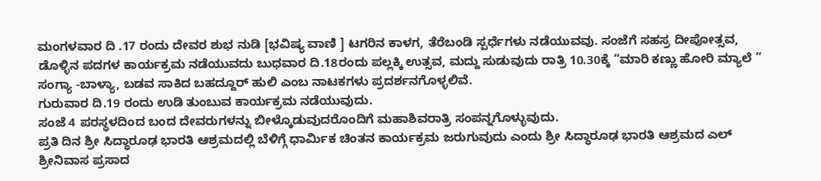ಮಂಗಳವಾರ ದಿ .17 ರಂದು ದೇವರ ಶುಭ ನುಡಿ [ಭವಿಷ್ಯ ವಾಣಿ ] ಟಗರಿನ ಕಾಳಗ, ತೆರೆಬಂಡಿ ಸ್ಪರ್ಧೆಗಳು ನಡೆಯುವವು. ಸಂಜೆಗೆ ಸಹಸ್ರ ದೀಪೋತ್ಸವ, ಡೊಳ್ಳಿನ ಪದಗಳ ಕಾರ್ಯಕ್ರಮ ನಡೆಯುವದು ಬುಧವಾರ ದಿ.18ರಂದು ಪಲ್ಲಕ್ಕಿ ಉತ್ಸವ, ಮದ್ದು ಸುಡುವುದು ರಾತ್ರಿ 10.30ಕ್ಕೆ “ಮಾರಿ ಕಣ್ಣು ಹೋರಿ ಮ್ಯಾಲೆ ” ಸಂಗ್ಯಾ -ಬಾಳ್ಯಾ, ಬಡವ ಸಾಕಿದ ಬಹದ್ದೂರ್ ಹುಲಿ ಎಂಬ ನಾಟಕಗಳು ಪ್ರದರ್ಶನಗೊಳ್ಳಲಿವೆ.
ಗುರುವಾರ ದಿ.19 ರಂದು ಉಡಿ ತುಂಬುವ ಕಾರ್ಯಕ್ರಮ ನಡೆಯುವುದು.
ಸಂಜೆ 4 ಪರಸ್ಥಳದಿಂದ ಬಂದ ದೇವರುಗಳನ್ನು ಬೀಳ್ಕೊಡುವುದರೊಂದಿಗೆ ಮಹಾಶಿವರಾತ್ರಿ ಸಂಪನ್ನಗೊಳ್ಳುವುದು.
ಪ್ರತಿ ದಿನ ಶ್ರೀ ಸಿದ್ಧಾರೂಢ ಭಾರತಿ ಆಶ್ರಮದಲ್ಲಿ ಬೆಳಿಗ್ಗೆ ಧಾರ್ಮಿಕ ಚಿಂತನ ಕಾರ್ಯಕ್ರಮ ಜರುಗುವುದು ಎಂದು ಶ್ರೀ ಸಿದ್ಧಾರೂಢ ಭಾರತಿ ಆಶ್ರಮದ ಎಲ್ ಶ್ರೀನಿವಾಸ ಪ್ರಸಾದ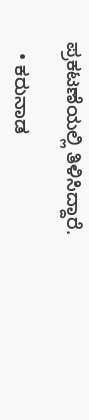ಪ್ರಕಟಣೆಯಲ್ಲಿ ತಿಳಿಸಿದ್ದಾರೆ.

  • ಕರುನಾಡ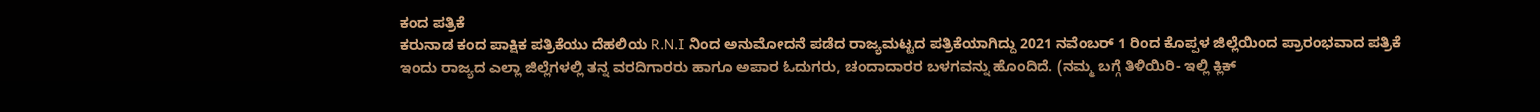ಕಂದ ಪತ್ರಿಕೆ
ಕರುನಾಡ ಕಂದ ಪಾಕ್ಷಿಕ ಪತ್ರಿಕೆಯು ದೆಹಲಿಯ R.N.I ನಿಂದ ಅನುಮೋದನೆ ಪಡೆದ ರಾಜ್ಯಮಟ್ಟದ ಪತ್ರಿಕೆಯಾಗಿದ್ದು 2021 ನವೆಂಬರ್ 1 ರಿಂದ ಕೊಪ್ಪಳ ಜಿಲ್ಲೆಯಿಂದ ಪ್ರಾರಂಭವಾದ ಪತ್ರಿಕೆ ಇಂದು ರಾಜ್ಯದ ಎಲ್ಲಾ ಜಿಲ್ಲೆಗಳಲ್ಲಿ ತನ್ನ ವರದಿಗಾರರು ಹಾಗೂ ಅಪಾರ ಓದುಗರು, ಚಂದಾದಾರರ ಬಳಗವನ್ನು ಹೊಂದಿದೆ. (ನಮ್ಮ ಬಗ್ಗೆ ತಿಳಿಯಿರಿ- ಇಲ್ಲಿ ಕ್ಲಿಕ್‌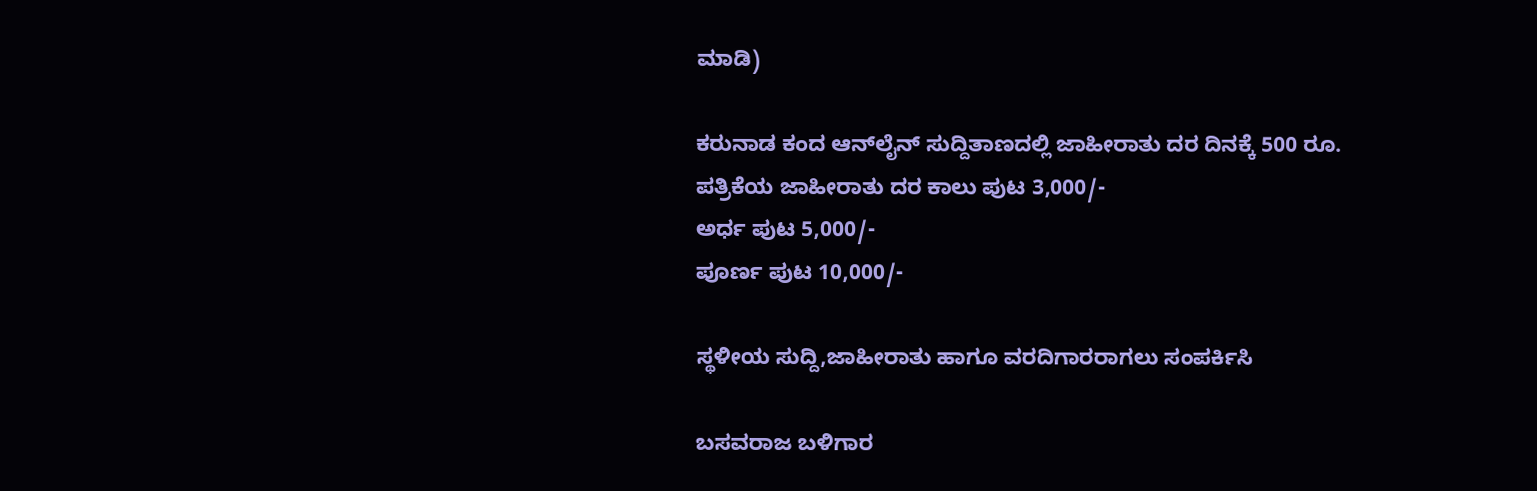ಮಾಡಿ)

ಕರುನಾಡ ಕಂದ ಆನ್‌ಲೈನ್‌ ಸುದ್ದಿತಾಣದಲ್ಲಿ ಜಾಹೀರಾತು ದರ ದಿನಕ್ಕೆ 500 ರೂ.
ಪತ್ರಿಕೆಯ ಜಾಹೀರಾತು ದರ ಕಾಲು ಪುಟ 3,000/-
ಅರ್ಧ ಪುಟ 5,000/-
ಪೂರ್ಣ ಪುಟ 10,000/-

ಸ್ಥಳೀಯ ಸುದ್ದಿ,ಜಾಹೀರಾತು ಹಾಗೂ ವರದಿಗಾರರಾಗಲು ಸಂಪರ್ಕಿಸಿ

ಬಸವರಾಜ ಬಳಿಗಾರ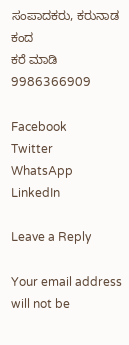ಸಂಪಾದಕರು, ಕರುನಾಡ ಕಂದ
ಕರೆ ಮಾಡಿ 9986366909

Facebook
Twitter
WhatsApp
LinkedIn

Leave a Reply

Your email address will not be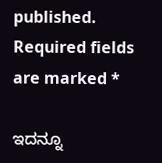published. Required fields are marked *

ಇದನ್ನೂ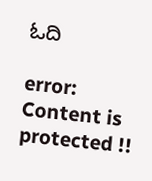ಓದಿ

error: Content is protected !!